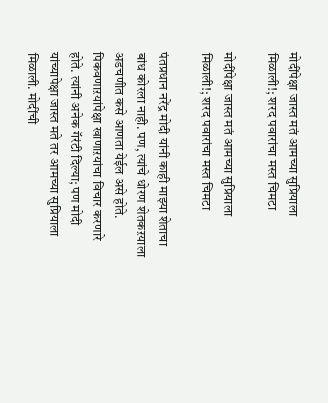मोदींपेक्षा जास्त मतं आमच्या सुप्रियाला मिळाली!; शरद पवारांचा मस्त चिमटा

मोदींपेक्षा जास्त मतं आमच्या सुप्रियाला मिळाली!; शरद पवारांचा मस्त चिमटा

पंतप्रधान नरेंद्र मोदी यांनी काही माझ्या शेताचा बांध कोरला नाही. पण, त्यांचे धोरण शेतकऱयाला अडचणीत कसे आणता येईल असे होते. पिकवणाऱयांपेक्षा खाणाऱयांचा विचार करणारे होते. त्यांनी अनेक गॅरंटी दिल्या; पण मोदी यांच्यापेक्षा जास्त मते तर आमच्या सुप्रियाला मिळाली. मोदींची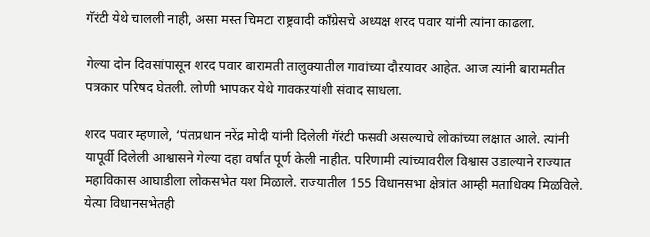गॅरंटी येथे चालली नाही, असा मस्त चिमटा राष्ट्रवादी काँग्रेसचे अध्यक्ष शरद पवार यांनी त्यांना काढला.

गेल्या दोन दिवसांपासून शरद पवार बारामती तालुक्यातील गावांच्या दौऱयावर आहेत. आज त्यांनी बारामतीत पत्रकार परिषद घेतली. लोणी भापकर येथे गावकऱयांशी संवाद साधला.

शरद पवार म्हणाले, ‘पंतप्रधान नरेंद्र मोदी यांनी दिलेली गॅरंटी फसवी असल्याचे लोकांच्या लक्षात आले. त्यांनी यापूर्वी दिलेली आश्वासने गेल्या दहा वर्षांत पूर्ण केली नाहीत. परिणामी त्यांच्यावरील विश्वास उडाल्याने राज्यात महाविकास आघाडीला लोकसभेत यश मिळाले. राज्यातील 155 विधानसभा क्षेत्रांत आम्ही मताधिक्य मिळविले. येत्या विधानसभेतही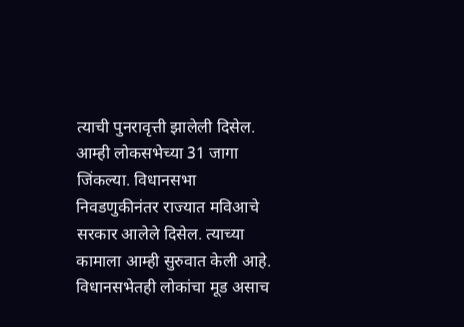त्याची पुनरावृत्ती झालेली दिसेल. आम्ही लोकसभेच्या 31 जागा जिंकल्या. विधानसभा निवडणुकीनंतर राज्यात मविआचे सरकार आलेले दिसेल. त्याच्या कामाला आम्ही सुरुवात केली आहे. विधानसभेतही लोकांचा मूड असाच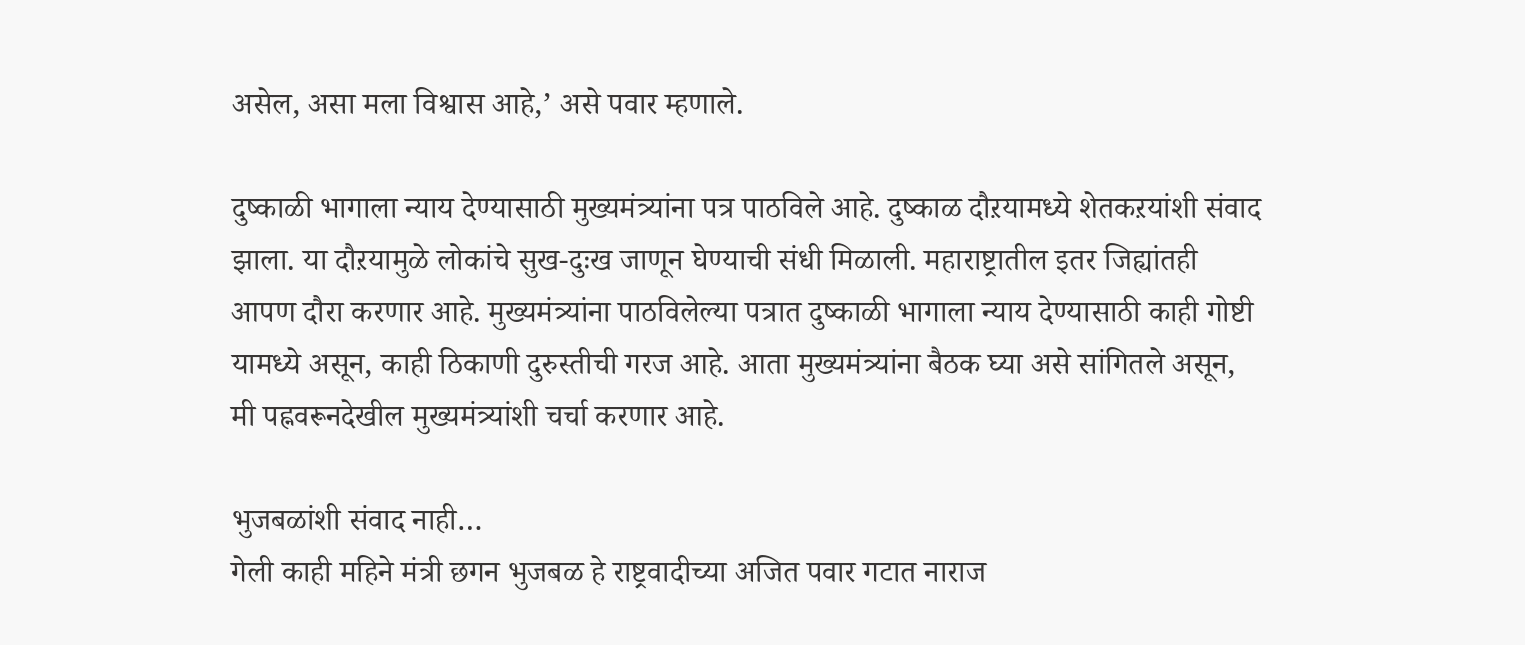असेल, असा मला विश्वास आहे,’ असे पवार म्हणाले.

दुष्काळी भागाला न्याय देण्यासाठी मुख्यमंत्र्यांना पत्र पाठविले आहे. दुष्काळ दौऱयामध्ये शेतकऱयांशी संवाद झाला. या दौऱयामुळे लोकांचे सुख-दुःख जाणून घेण्याची संधी मिळाली. महाराष्ट्रातील इतर जिह्यांतही आपण दौरा करणार आहे. मुख्यमंत्र्यांना पाठविलेल्या पत्रात दुष्काळी भागाला न्याय देण्यासाठी काही गोष्टी यामध्ये असून, काही ठिकाणी दुरुस्तीची गरज आहे. आता मुख्यमंत्र्यांना बैठक घ्या असे सांगितले असून, मी पह्नवरूनदेखील मुख्यमंत्र्यांशी चर्चा करणार आहे.

भुजबळांशी संवाद नाही…
गेली काही महिने मंत्री छगन भुजबळ हे राष्ट्रवादीच्या अजित पवार गटात नाराज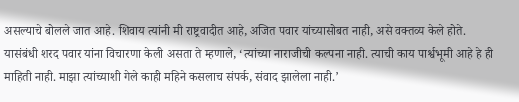असल्याचे बोलले जात आहे. शिवाय त्यांनी मी राष्ट्रवादीत आहे, अजित पवार यांच्यासोबत नाही, असे वक्तव्य केले होते. यासंबंधी शरद पवार यांना विचारणा केली असता ते म्हणाले, ‘त्यांच्या नाराजीची कल्पना नाही. त्याची काय पार्श्वभूमी आहे हे ही माहिती नाही. माझा त्यांच्याशी गेले काही महिने कसलाच संपर्क, संवाद झालेला नाही.’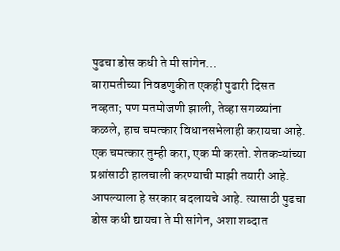पुढचा डोस कधी ते मी सांगेन…
बारामतीच्या निवडणुकीत एकही पुढारी दिसत नव्हता; पण मतमोजणी झाली, तेव्हा सगळ्यांना कळले, हाच चमत्कार विधानसभेलाही करायचा आहे. एक चमत्कार तुम्ही करा, एक मी करतो. शेतकऱ्यांच्या प्रश्नांसाठी हालचाली करण्याची माझी तयारी आहे. आपल्याला हे सरकार बदलायचे आहे. त्यासाठी पुढचा डोस कधी द्यायचा ते मी सांगेन, अशा शब्दात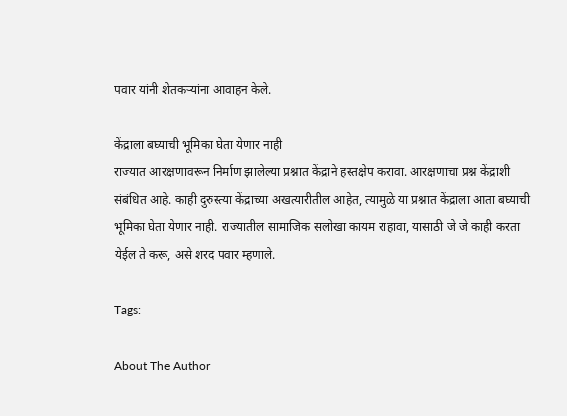पवार यांनी शेतकऱ्यांना आवाहन केले.

केंद्राला बघ्याची भूमिका घेता येणार नाही
राज्यात आरक्षणावरून निर्माण झालेल्या प्रश्नात केंद्राने हस्तक्षेप करावा. आरक्षणाचा प्रश्न केंद्राशी संबंधित आहे. काही दुरुस्त्या केंद्राच्या अखत्यारीतील आहेत, त्यामुळे या प्रश्नात केंद्राला आता बघ्याची भूमिका घेता येणार नाही. राज्यातील सामाजिक सलोखा कायम राहावा, यासाठी जे जे काही करता येईल ते करू, असे शरद पवार म्हणाले.

Tags:

About The Author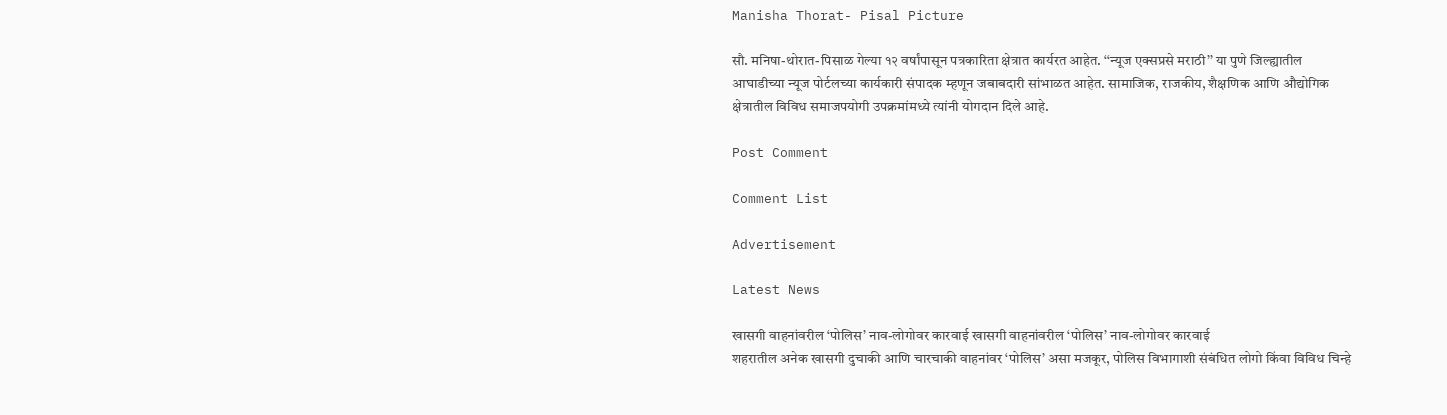Manisha Thorat- Pisal Picture

सौ. मनिषा-थोरात-पिसाळ गेल्या १२ वर्षांपासून पत्रकारिता क्षेत्रात कार्यरत आहेत. ‘‘न्यूज एक्सप्रसे मराठी’’ या पुणे जिल्ह्यातील आघाडीच्या न्यूज पोर्टलच्या कार्यकारी संपादक म्हणून जबाबदारी सांभाळत आहेत. सामाजिक, राजकीय, शैक्षणिक आणि औद्योगिक क्षेत्रातील विविध समाजपयोगी उपक्रमांमध्ये त्यांनी योगदान दिले आहे.

Post Comment

Comment List

Advertisement

Latest News

खासगी वाहनांवरील ‘पोलिस’ नाव-लोगोवर कारवाई खासगी वाहनांवरील ‘पोलिस’ नाव-लोगोवर कारवाई
शहरातील अनेक खासगी दुचाकी आणि चारचाकी वाहनांवर ‘पोलिस’ असा मजकूर, पोलिस विभागाशी संबंधित लोगो किंवा विविध चिन्हे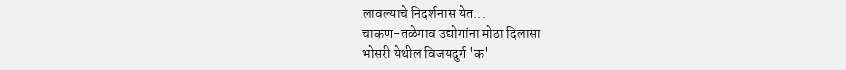लावल्याचे निदर्शनास येत...
चाकण-तळेगाव उद्योगांना मोठा दिलासा
भोसरी येथील विजयदुर्ग 'क'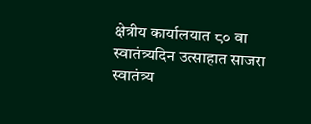क्षेत्रीय कार्यालयात ८० वा स्वातंत्र्यदिन उत्साहात साजरा
स्वातंत्र्य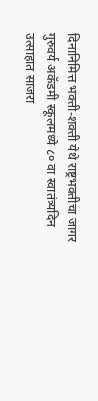दिनानिमित्त भक्ती-शक्ती येथे राष्ट्रभक्तीचा जागर
गुरुवर्य अकॅडमी स्कूलमध्ये ८० वा स्वातंत्र्यदिन उत्साहात साजरा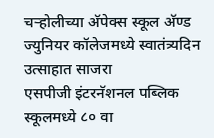चऱ्होलीच्या अ‍ॅपेक्स स्कूल अ‍ॅण्ड ज्युनियर कॉलेजमध्ये स्वातंत्र्यदिन उत्साहात साजरा
एसपीजी इंटरनॅशनल पब्लिक स्कूलमध्ये ८० वा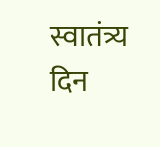स्वातंत्र्य दिन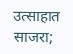उत्साहात साजरा;